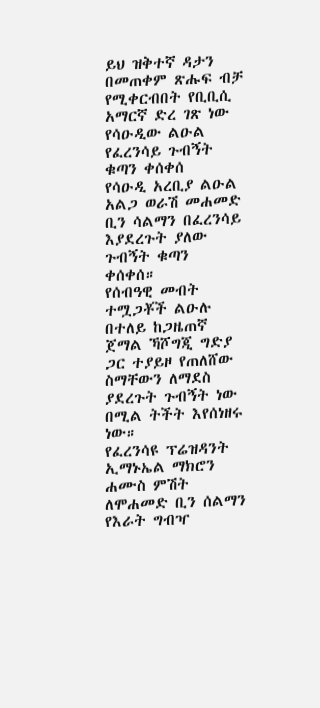ይህ ዝቅተኛ ዳታን በመጠቀም ጽሑፍ ብቻ የሚቀርብበት የቢቢሲ አማርኛ ድረ ገጽ ነው
የሳዑዲው ልዑል የፈረንሳይ ጉብኝት ቁጣን ቀሰቀሰ
የሳዑዲ አረቢያ ልዑል አልጋ ወራሽ መሐመድ ቢን ሳልማን በፈረንሳይ እያደረጉት ያለው ጉብኝት ቁጣን ቀሰቀሰ።
የሰብዓዊ መብት ተሟጋቾች ልዑሉ በተለይ ከጋዜጠኛ ጀማል ኻሾግጂ ግድያ ጋር ተያይዞ የጠለሸው ስማቸውን ለማደስ ያደረጉት ጉብኝት ነው በሚል ትችት እየሰነዘሩ ነው።
የፈረንሳዩ ፕሬዝዳንት ኢማኑኤል ማክሮን ሐሙስ ምሽት ለሞሐመድ ቢን ሰልማን የእራት ግብዣ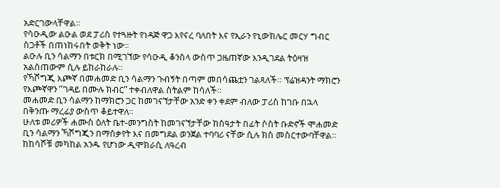አድርገውላቸዋል።
የሳዑዲው ልዑል ወደ ፓሪስ የተጓዙት የነዳጅ ዋጋ እየናረ ባለበት እና የኢራን የኒውክሌር መርሃ ግብር ስጋቶች በጠነከሩበት ወቅት ነው።
ልዑሉ ቢን ሳልማን በቱርክ በሚገኘው የሳዑዲ ቆንስላ ውስጥ ጋዜጠኛው እንዲገደል ትዕዛዝ አልሰጠውም ሲሉ ይከራከራሉ።
የኻሾግጂ እጮኛ በመሐመድ ቢን ሳልማን ጉብኝት በጣም መበሳጨቷን ገልጻለች። ፕሬዝዳንት ማክሮን የእጮኛዋን ‘’ገዳይ በሙሉ ክብር” ተቀብለዋል ስትልም ከሳለች።
መሐመድ ቢን ሳልማን ከማክሮን ጋር ከመገናኘታቸው አንድ ቀን ቀደም ብለው ፓሪስ ከገቡ በኋላ በቅንጡ ማረፊያ ውስጥ ቆይተዋለ።
ሁለቱ መሪዎች ሐሙስ ዕለት ቤተ-መንግስት ከመገናኘታቸው ከሰዓታት በፊት ሶስት ቡድኖች ሞሐመድ ቢን ሳልማን ኻሾግጂን በማሰቃየት እና በመግደል ወንጀል ተባባሪ ናቸው ሲሉ ክስ መስርተውባቸዋል።
ከከሳሾቹ መካከል አንዱ የሆነው ዲሞክራሲ ለዓረብ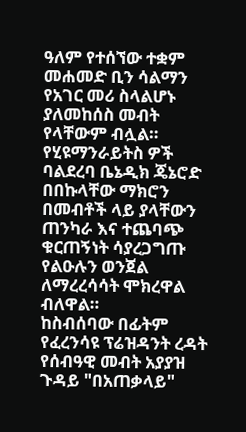ዓለም የተሰኘው ተቋም መሐመድ ቢን ሳልማን የአገር መሪ ስላልሆኑ ያለመከሰስ መብት የላቸውም ብሏል።
የሂዩማንራይትስ ዎች ባልደረባ ቤኔዲክ ጄኔሮድ በበኩላቸው ማክሮን በመብቶች ላይ ያላቸውን ጠንካራ እና ተጨባጭ ቁርጠኝነት ሳያረጋግጡ የልዑሉን ወንጀል ለማረረሳሳት ሞክረዋል ብለዋል።
ከስብሰባው በፊትም የፈረንሳዩ ፕሬዝዳንት ረዳት የሰብዓዊ መብት አያያዝ ጉዳይ "በአጠቃላይ"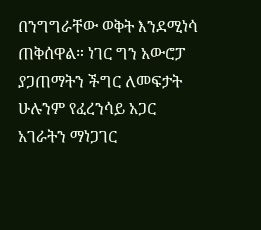በንግግራቸው ወቅት እንደሚነሳ ጠቅሰዋል። ነገር ግን አውሮፓ ያጋጠማትን ችግር ለመፍታት ሁሉንም የፈረንሳይ አጋር አገራትን ማነጋገር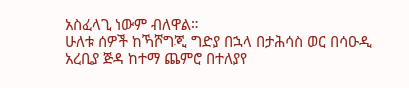አስፈላጊ ነውም ብለዋል።
ሁለቱ ሰዎች ከኻሾግጂ ግድያ በኋላ በታሕሳስ ወር በሳዑዲ አረቢያ ጅዳ ከተማ ጨምሮ በተለያየ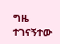ግዜ ተገናኝተው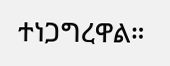ተነጋግረዋል።